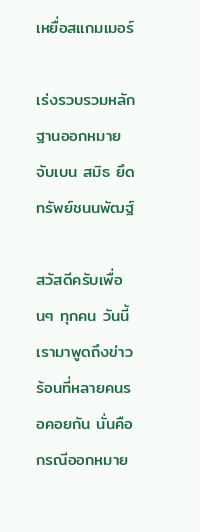เหยื่อสแกมเมอร์

เร่งรวบรวมหลักฐานออกหมายจับเบน สมิธ ยึดทรัพย์ชนนพัฒฐ์

สวัสดีครับเพื่อนๆ ทุกคน วันนี้เรามาพูดถึงข่าวร้อนที่หลายคนรอคอยกัน นั่นคือกรณีออกหมาย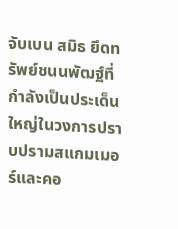จับเบน สมิธ ยึดทรัพย์ชนนพัฒฐ์ที่กำลังเป็นประเด็นใหญ่ในวงการปราบปรามสแกมเมอร์และคอ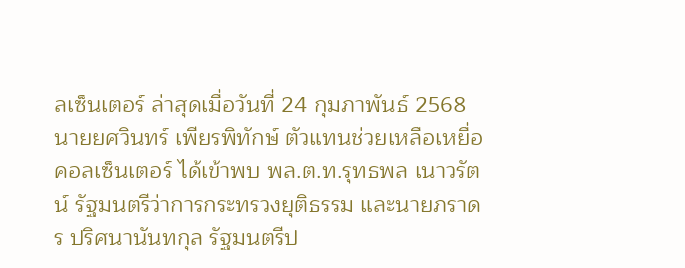ลเซ็นเตอร์ ล่าสุดเมื่อวันที่ 24 กุมภาพันธ์ 2568 นายยศวินทร์ เพียรพิทักษ์ ตัวแทนช่วยเหลือเหยื่อคอลเซ็นเตอร์ ได้เข้าพบ พล.ต.ท.รุทธพล เนาวรัตน์ รัฐมนตรีว่าการกระทรวงยุติธรรม และนายภราดร ปริศนานันทกุล รัฐมนตรีป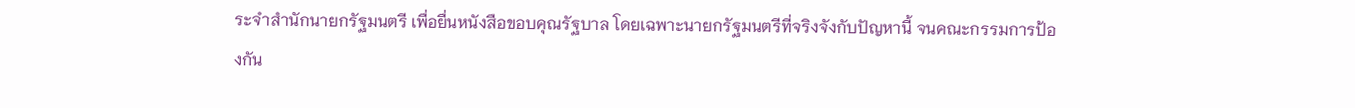ระจำสำนักนายกรัฐมนตรี เพื่อยื่นหนังสือขอบคุณรัฐบาล โดยเฉพาะนายกรัฐมนตรีที่จริงจังกับปัญหานี้ จนคณะกรรมการป้องกัน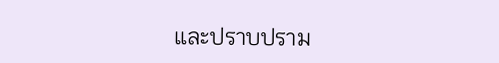และปราบปราม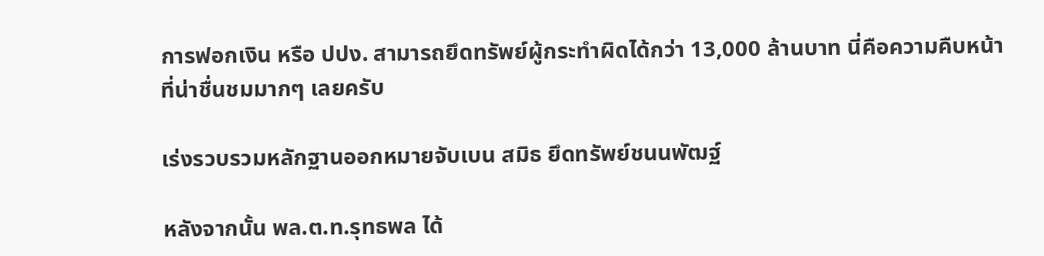การฟอกเงิน หรือ ปปง. สามารถยึดทรัพย์ผู้กระทำผิดได้กว่า 13,000 ล้านบาท นี่คือความคืบหน้าที่น่าชื่นชมมากๆ เลยครับ

เร่งรวบรวมหลักฐานออกหมายจับเบน สมิธ ยึดทรัพย์ชนนพัฒฐ์

หลังจากนั้น พล.ต.ท.รุทธพล ได้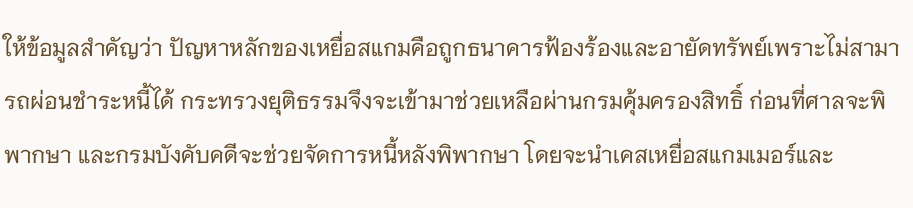ให้ข้อมูลสำคัญว่า ปัญหาหลักของเหยื่อสแกมคือถูกธนาคารฟ้องร้องและอายัดทรัพย์เพราะไม่สามารถผ่อนชำระหนี้ได้ กระทรวงยุติธรรมจึงจะเข้ามาช่วยเหลือผ่านกรมคุ้มครองสิทธิ์ ก่อนที่ศาลจะพิพากษา และกรมบังคับคดีจะช่วยจัดการหนี้หลังพิพากษา โดยจะนำเคสเหยื่อสแกมเมอร์และ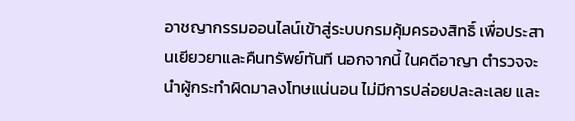อาชญากรรมออนไลน์เข้าสู่ระบบกรมคุ้มครองสิทธิ์ เพื่อประสานเยียวยาและคืนทรัพย์ทันที นอกจากนี้ ในคดีอาญา ตำรวจจะนำผู้กระทำผิดมาลงโทษแน่นอน ไม่มีการปล่อยปละละเลย และ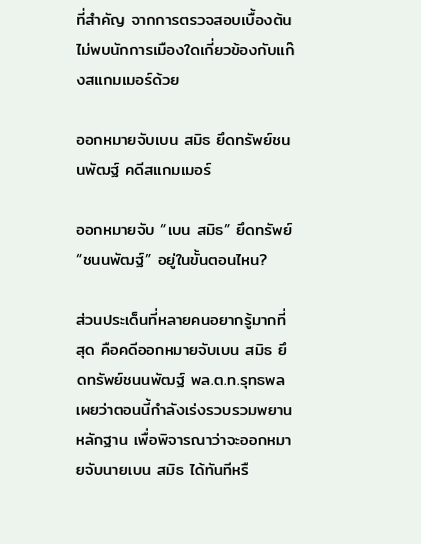ที่สำคัญ จากการตรวจสอบเบื้องต้นไม่พบนักการเมืองใดเกี่ยวข้องกับแก๊งสแกมเมอร์ด้วย

ออกหมายจับเบน สมิธ ยึดทรัพย์ชนนพัฒฐ์ คดีสแกมเมอร์

ออกหมายจับ “เบน สมิธ” ยึดทรัพย์ “ชนนพัฒฐ์” อยู่ในขั้นตอนไหน?

ส่วนประเด็นที่หลายคนอยากรู้มากที่สุด คือคดีออกหมายจับเบน สมิธ ยึดทรัพย์ชนนพัฒฐ์ พล.ต.ท.รุทธพล เผยว่าตอนนี้กำลังเร่งรวบรวมพยานหลักฐาน เพื่อพิจารณาว่าจะออกหมายจับนายเบน สมิธ ได้ทันทีหรื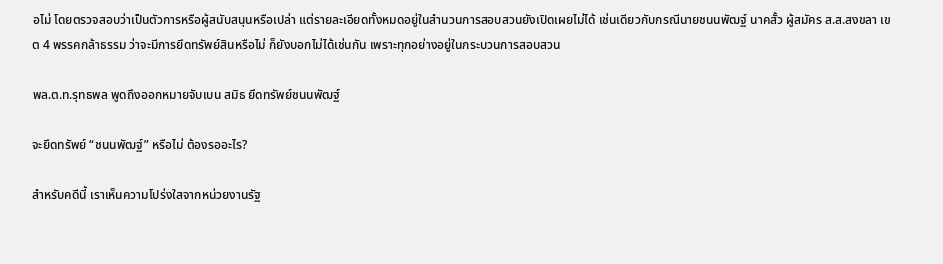อไม่ โดยตรวจสอบว่าเป็นตัวการหรือผู้สนับสนุนหรือเปล่า แต่รายละเอียดทั้งหมดอยู่ในสำนวนการสอบสวนยังเปิดเผยไม่ได้ เช่นเดียวกับกรณีนายชนนพัฒฐ์ นาคสั้ว ผู้สมัคร ส.ส.สงขลา เขต 4 พรรคกล้าธรรม ว่าจะมีการยึดทรัพย์สินหรือไม่ ก็ยังบอกไม่ได้เช่นกัน เพราะทุกอย่างอยู่ในกระบวนการสอบสวน

พล.ต.ท.รุทธพล พูดถึงออกหมายจับเบน สมิธ ยึดทรัพย์ชนนพัฒฐ์

จะยึดทรัพย์ “ชนนพัฒฐ์” หรือไม่ ต้องรออะไร?

สำหรับคดีนี้ เราเห็นความโปร่งใสจากหน่วยงานรัฐ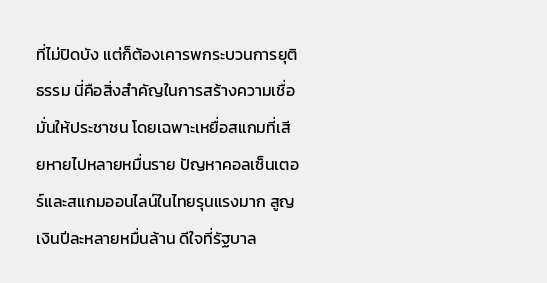ที่ไม่ปิดบัง แต่ก็ต้องเคารพกระบวนการยุติธรรม นี่คือสิ่งสำคัญในการสร้างความเชื่อมั่นให้ประชาชน โดยเฉพาะเหยื่อสแกมที่เสียหายไปหลายหมื่นราย ปัญหาคอลเซ็นเตอร์และสแกมออนไลน์ในไทยรุนแรงมาก สูญเงินปีละหลายหมื่นล้าน ดีใจที่รัฐบาล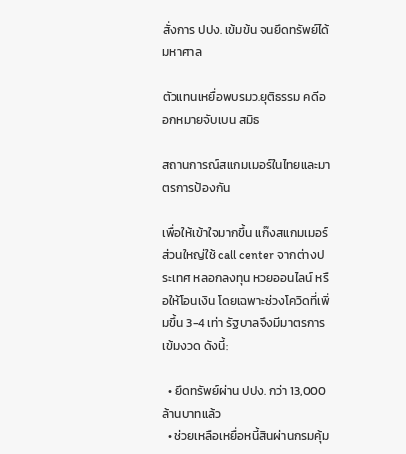สั่งการ ปปง. เข้มข้น จนยึดทรัพย์ได้มหาศาล

ตัวแทนเหยื่อพบรมว.ยุติธรรม คดีออกหมายจับเบน สมิธ

สถานการณ์สแกมเมอร์ในไทยและมาตรการป้องกัน

เพื่อให้เข้าใจมากขึ้น แก๊งสแกมเมอร์ส่วนใหญ่ใช้ call center จากต่างประเทศ หลอกลงทุน หวยออนไลน์ หรือให้โอนเงิน โดยเฉพาะช่วงโควิดที่เพิ่มขึ้น 3-4 เท่า รัฐบาลจึงมีมาตรการเข้มงวด ดังนี้:

  • ยึดทรัพย์ผ่าน ปปง. กว่า 13,000 ล้านบาทแล้ว
  • ช่วยเหลือเหยื่อหนี้สินผ่านกรมคุ้ม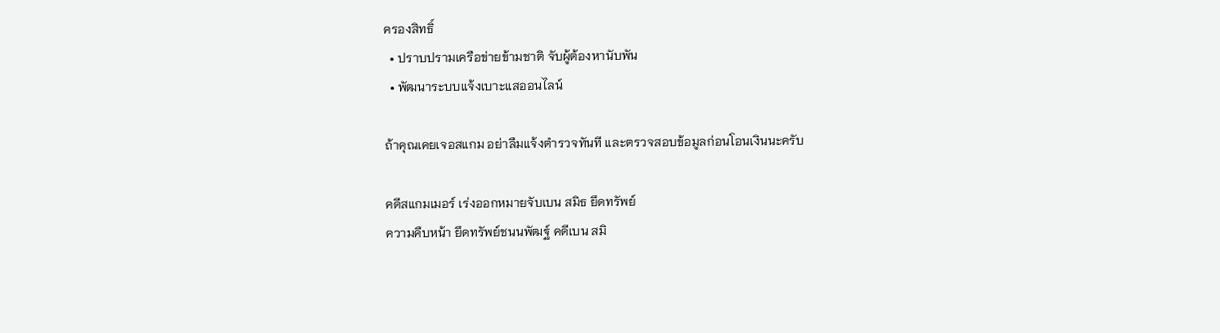ครองสิทธิ์
  • ปราบปรามเครือข่ายข้ามชาติ จับผู้ต้องหานับพัน
  • พัฒนาระบบแจ้งเบาะแสออนไลน์

ถ้าคุณเคยเจอสแกม อย่าลืมแจ้งตำรวจทันที และตรวจสอบข้อมูลก่อนโอนเงินนะครับ

คดีสแกมเมอร์ เร่งออกหมายจับเบน สมิธ ยึดทรัพย์
ความคืบหน้า ยึดทรัพย์ชนนพัฒฐ์ คดีเบน สมิ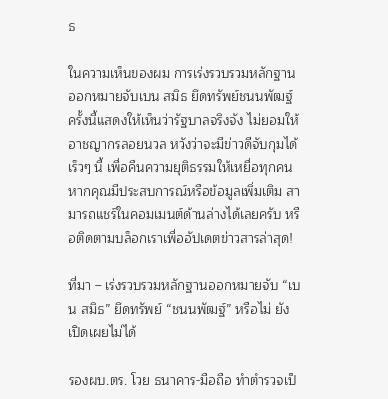ธ

ในความเห็นของผม การเร่งรวบรวมหลักฐานออกหมายจับเบน สมิธ ยึดทรัพย์ชนนพัฒฐ์ครั้งนี้แสดงให้เห็นว่ารัฐบาลจริงจัง ไม่ยอมให้อาชญากรลอยนวล หวังว่าจะมีข่าวดีจับกุมได้เร็วๆ นี้ เพื่อคืนความยุติธรรมให้เหยื่อทุกคน หากคุณมีประสบการณ์หรือข้อมูลเพิ่มเติม สามารถแชร์ในคอมเมนต์ด้านล่างได้เลยครับ หรือติดตามบล็อกเราเพื่ออัปเดตข่าวสารล่าสุด!

ที่มา – เร่งรวบรวมหลักฐานออกหมายจับ “เบน สมิธ” ยึดทรัพย์ “ชนนพัฒฐ์” หรือไม่ ยังเปิดเผยไม่ได้

รองผบ.ตร. โวย ธนาคาร-มือถือ ทำตำรวจเป็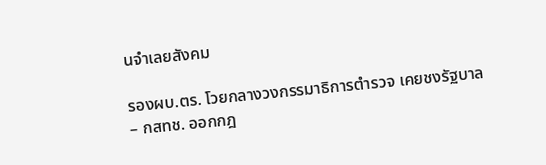นจำเลยสังคม

รองผบ.ตร. โวยกลางวงกรรมาธิการตำรวจ เคยชงรัฐบาล – กสทช. ออกกฎ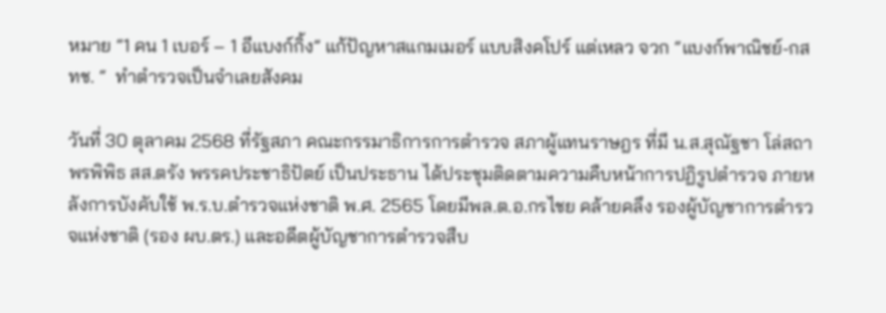หมาย “1 คน 1 เบอร์ – 1 อีแบงก์กิ้ง” แก้ปัญหาสแกมเมอร์ แบบสิงคโปร์ แต่เหลว จวก “แบงก์พาณิชย์-กสทช. “  ทำตำรวจเป็นจำเลยสังคม

วันที่ 30 ตุลาคม 2568 ที่รัฐสภา คณะกรรมาธิการการตำรวจ สภาผู้แทนราษฎร ที่มี น.ส.สุณัฐชา โล่สถาพรพิพิธ สส.ตรัง พรรคประชาธิปัตย์ เป็นประธาน ได้ประชุมติดตามความคืบหน้าการปฏิรูปตำรวจ ภายหลังการบังคับใช้ พ.ร.บ.ตำรวจแห่งชาติ พ.ศ. 2565 โดยมีพล.ต.อ.กรไชย คล้ายคลึง รองผู้บัญชาการตำรวจแห่งชาติ (รอง ผบ.ตร.) และอดีตผู้บัญชาการตำรวจสืบ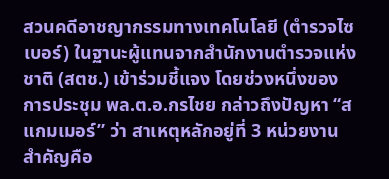สวนคดีอาชญากรรมทางเทคโนโลยี (ตำรวจไซเบอร์) ในฐานะผู้แทนจากสำนักงานตำรวจแห่งชาติ (สตช.) เข้าร่วมชี้แจง โดยช่วงหนึ่งของการประชุม พล.ต.อ.กรไชย กล่าวถึงปัญหา “สแกมเมอร์” ว่า สาเหตุหลักอยู่ที่ 3 หน่วยงานสำคัญคือ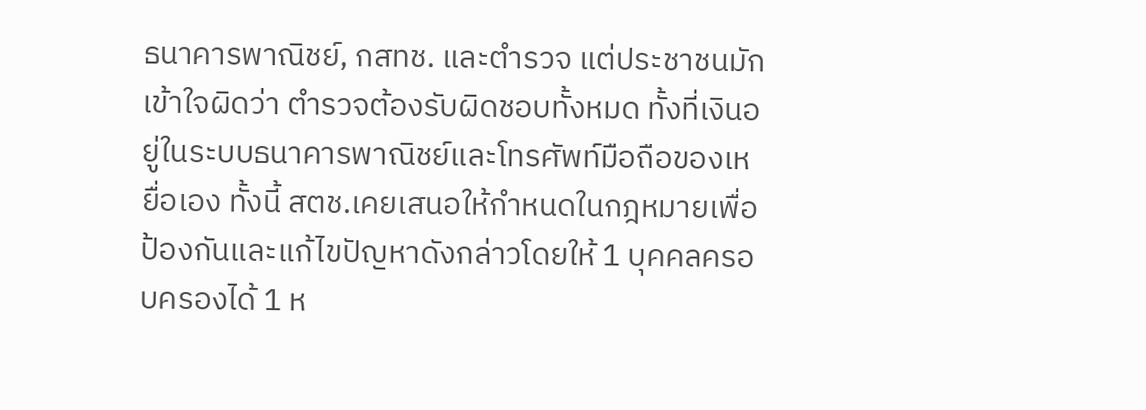ธนาคารพาณิชย์, กสทช. และตำรวจ แต่ประชาชนมักเข้าใจผิดว่า ตำรวจต้องรับผิดชอบทั้งหมด ทั้งที่เงินอยู่ในระบบธนาคารพาณิชย์และโทรศัพท์มือถือของเหยื่อเอง ทั้งนี้ สตช.เคยเสนอให้กำหนดในกฎหมายเพื่อป้องกันและแก้ไขปัญหาดังกล่าวโดยให้ 1 บุคคลครอบครองได้ 1 ห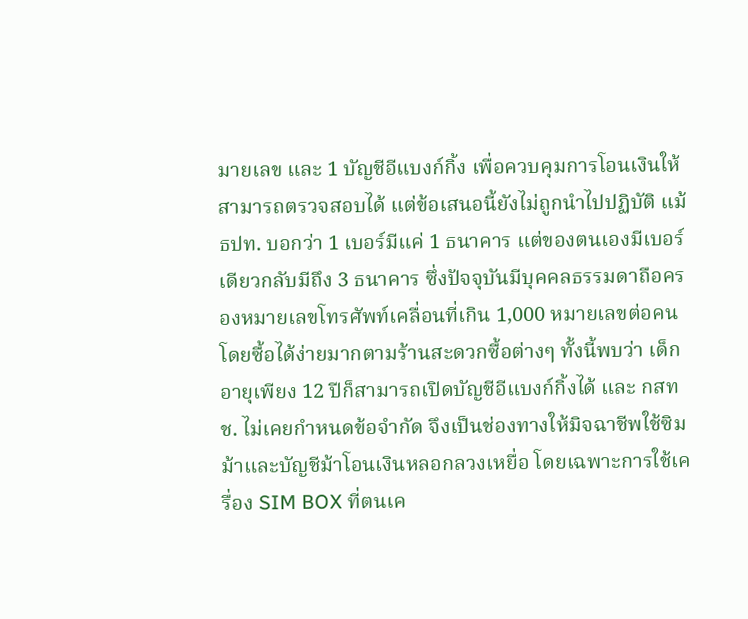มายเลข และ 1 บัญชีอีแบงก์กิ้ง เพื่อควบคุมการโอนเงินให้สามารถตรวจสอบได้ แต่ข้อเสนอนี้ยังไม่ถูกนำไปปฏิบัติ แม้ ธปท. บอกว่า 1 เบอร์มีแค่ 1 ธนาคาร แต่ของตนเองมีเบอร์เดียวกลับมีถึง 3 ธนาคาร ซึ่งปัจจุบันมีบุคคลธรรมดาถือครองหมายเลขโทรศัพท์เคลื่อนที่เกิน 1,000 หมายเลขต่อคน โดยซื้อได้ง่ายมากตามร้านสะดวกซื้อต่างๆ ทั้งนี้พบว่า เด็กอายุเพียง 12 ปีก็สามารถเปิดบัญชีอีแบงก์กิ้งได้ และ กสทช. ไม่เคยกำหนดข้อจำกัด จึงเป็นช่องทางให้มิจฉาชีพใช้ซิมม้าและบัญชีม้าโอนเงินหลอกลวงเหยื่อ โดยเฉพาะการใช้เครื่อง SIM BOX ที่ตนเค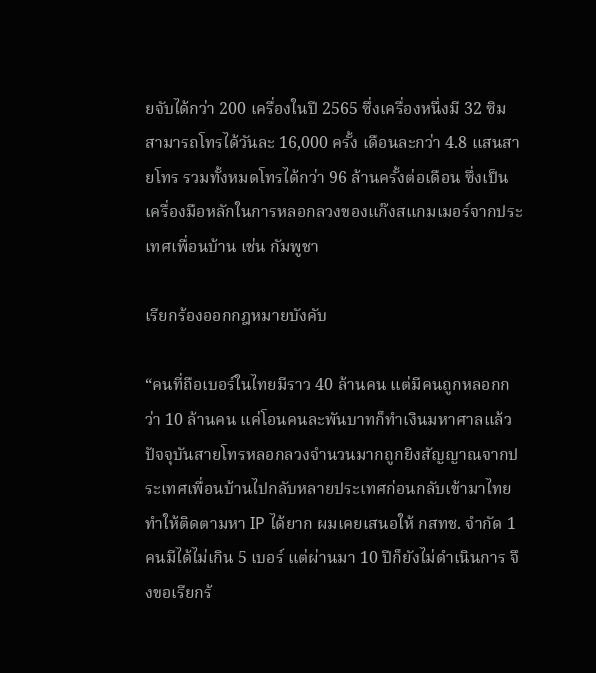ยจับได้กว่า 200 เครื่องในปี 2565 ซึ่งเครื่องหนึ่งมี 32 ซิม สามารถโทรได้วันละ 16,000 ครั้ง เดือนละกว่า 4.8 แสนสายโทร รวมทั้งหมดโทรได้กว่า 96 ล้านครั้งต่อเดือน ซึ่งเป็นเครื่องมือหลักในการหลอกลวงของแก๊งสแกมเมอร์จากประเทศเพื่อนบ้าน เช่น กัมพูชา

เรียกร้องออกกฎหมายบังคับ

“คนที่ถือเบอร์ในไทยมีราว 40 ล้านคน แต่มีคนถูกหลอกกว่า 10 ล้านคน แค่โอนคนละพันบาทก็ทำเงินมหาศาลแล้ว ปัจจุบันสายโทรหลอกลวงจำนวนมากถูกยิงสัญญาณจากประเทศเพื่อนบ้านไปกลับหลายประเทศก่อนกลับเข้ามาไทย ทำให้ติดตามหา IP ได้ยาก ผมเคยเสนอให้ กสทช. จำกัด 1 คนมีได้ไม่เกิน 5 เบอร์ แต่ผ่านมา 10 ปีก็ยังไม่ดำเนินการ จึงขอเรียกร้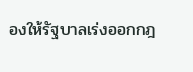องให้รัฐบาลเร่งออกกฎ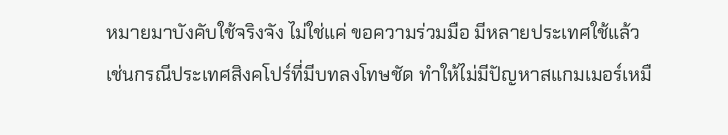หมายมาบังคับใช้จริงจัง ไม่ใช่แค่ ขอความร่วมมือ มีหลายประเทศใช้แล้ว เช่นกรณีประเทศสิงคโปร์ที่มีบทลงโทษชัด ทำให้ไม่มีปัญหาสแกมเมอร์เหมื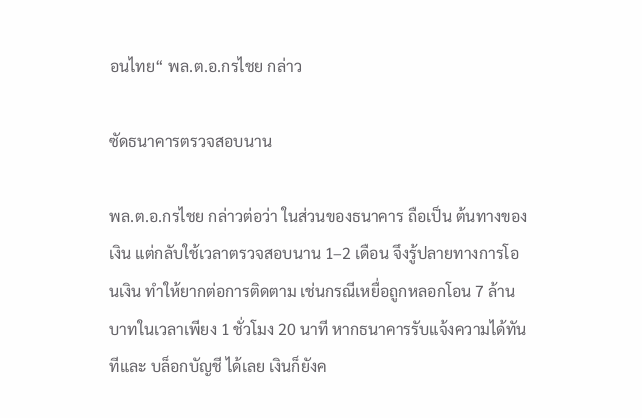อนไทย“ พล.ต.อ.กรไชย กล่าว

ซัดธนาคารตรวจสอบนาน

พล.ต.อ.กรไชย กล่าวต่อว่า ในส่วนของธนาคาร ถือเป็น ต้นทางของเงิน แต่กลับใช้เวลาตรวจสอบนาน 1–2 เดือน จึงรู้ปลายทางการโอนเงิน ทำให้ยากต่อการติดตาม เช่นกรณีเหยื่อถูกหลอกโอน 7 ล้านบาทในเวลาเพียง 1 ชั่วโมง 20 นาที หากธนาคารรับแจ้งความได้ทันทีและ บล็อกบัญชี ได้เลย เงินก็ยังค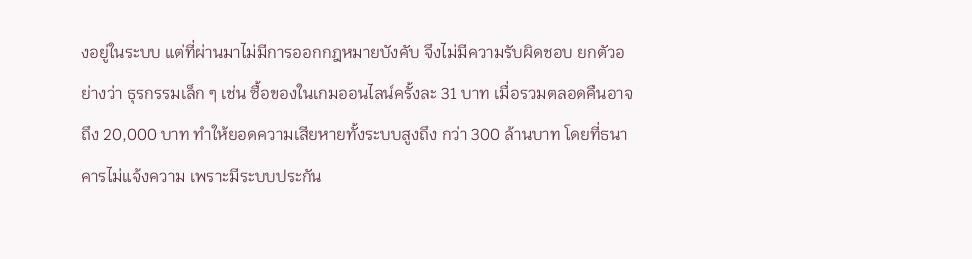งอยู่ในระบบ แต่ที่ผ่านมาไม่มีการออกกฎหมายบังคับ จึงไม่มีความรับผิดชอบ ยกตัวอย่างว่า ธุรกรรมเล็ก ๆ เช่น ซื้อของในเกมออนไลน์ครั้งละ 31 บาท เมื่อรวมตลอดคืนอาจถึง 20,000 บาท ทำให้ยอดความเสียหายทั้งระบบสูงถึง กว่า 300 ล้านบาท โดยที่ธนาคารไม่แจ้งความ เพราะมีระบบประกัน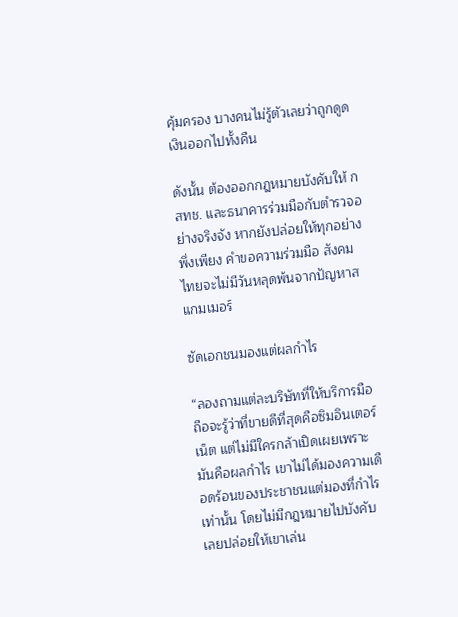คุ้มครอง บางคนไม่รู้ตัวเลยว่าถูกดูดเงินออกไปทั้งคืน

ดังนั้น ต้องออกกฎหมายบังคับให้ กสทช. และธนาคารร่วมมือกับตำรวจอย่างจริงจัง หากยังปล่อยให้ทุกอย่างพึ่งเพียง คำขอความร่วมมือ สังคมไทยจะไม่มีวันหลุดพ้นจากปัญหาสแกมเมอร์

ซัดเอกชนมองแต่ผลกำไร

“ลองถามแต่ละบริษัทที่ให้บริการมือถือจะรู้ว่าที่ขายดีที่สุดคือซิมอินเตอร์เน็ต แต่ไม่มีใครกล้าเปิดเผยเพราะมันคือผลกำไร เขาไม่ได้มองความเดือดร้อนของประชาชนแต่มองที่กำไรเท่านั้น โดยไม่มีกฎหมายไปบังคับ เลยปล่อยให้เขาเล่น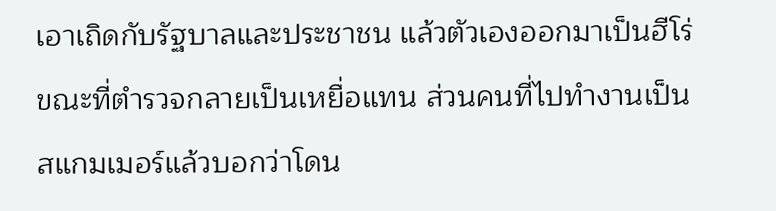เอาเถิดกับรัฐบาลและประชาชน แล้วตัวเองออกมาเป็นฮีโร่ ขณะที่ตำรวจกลายเป็นเหยื่อแทน ส่วนคนที่ไปทำงานเป็นสแกมเมอร์แล้วบอกว่าโดน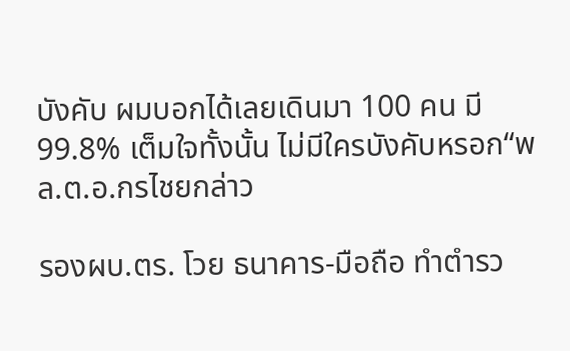บังคับ ผมบอกได้เลยเดินมา 100 คน มี 99.8% เต็มใจทั้งนั้น ไม่มีใครบังคับหรอก“พล.ต.อ.กรไชยกล่าว

รองผบ.ตร. โวย ธนาคาร-มือถือ ทำตำรว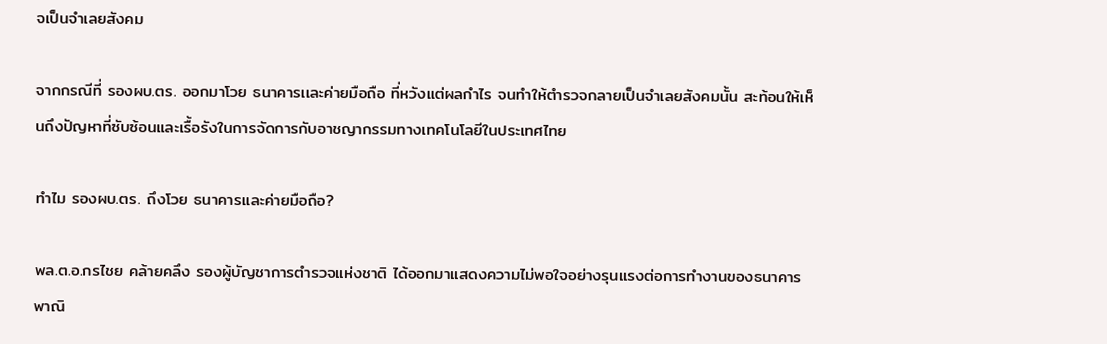จเป็นจำเลยสังคม

จากกรณีที่ รองผบ.ตร. ออกมาโวย ธนาคารเเละค่ายมือถือ ที่หวังแต่ผลกำไร จนทำให้ตำรวจกลายเป็นจำเลยสังคมนั้น สะท้อนให้เห็นถึงปัญหาที่ซับซ้อนและเรื้อรังในการจัดการกับอาชญากรรมทางเทคโนโลยีในประเทศไทย

ทำไม รองผบ.ตร. ถึงโวย ธนาคารและค่ายมือถือ?

พล.ต.อ.กรไชย คล้ายคลึง รองผู้บัญชาการตำรวจแห่งชาติ ได้ออกมาแสดงความไม่พอใจอย่างรุนแรงต่อการทำงานของธนาคารพาณิ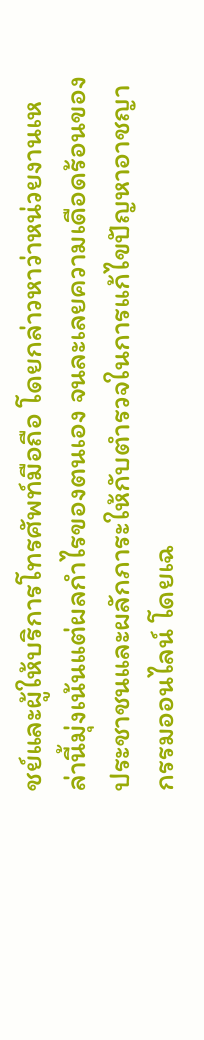ชย์และผู้ให้บริการโทรศัพท์มือถือ โดยกล่าวหาว่าหน่วยงานเหล่านี้มุ่งเน้นแต่ผลกำไรของตนเอง จนละเลยความเดือดร้อนของประชาชนและผลักภาระให้กับตำรวจในการแก้ไขปัญหาอาชญากรรมออนไลน์ โดยเฉ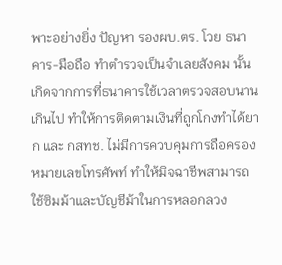พาะอย่างยิ่ง ปัญหา รองผบ.ตร. โวย ธนาคาร-มือถือ ทำตำรวจเป็นจำเลยสังคม นั้น เกิดจากการที่ธนาคารใช้เวลาตรวจสอบนานเกินไป ทำให้การติดตามเงินที่ถูกโกงทำได้ยาก และ กสทช. ไม่มีการควบคุมการถือครองหมายเลขโทรศัพท์ ทำให้มิจฉาชีพสามารถใช้ซิมม้าและบัญชีม้าในการหลอกลวง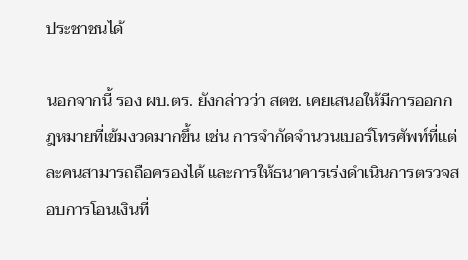ประชาชนได้

นอกจากนี้ รอง ผบ.ตร. ยังกล่าวว่า สตช. เคยเสนอให้มีการออกกฎหมายที่เข้มงวดมากขึ้น เช่น การจำกัดจำนวนเบอร์โทรศัพท์ที่แต่ละคนสามารถถือครองได้ และการให้ธนาคารเร่งดำเนินการตรวจสอบการโอนเงินที่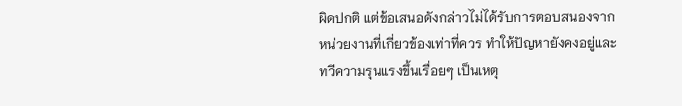ผิดปกติ แต่ข้อเสนอดังกล่าวไม่ได้รับการตอบสนองจากหน่วยงานที่เกี่ยวข้องเท่าที่ควร ทำให้ปัญหายังคงอยู่และทวีความรุนแรงขึ้นเรื่อยๆ เป็นเหตุ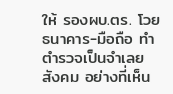ให้ รองผบ.ตร. โวย ธนาคาร-มือถือ ทำตำรวจเป็นจำเลยสังคม อย่างที่เห็น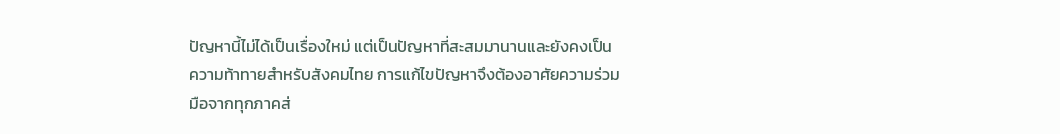ปัญหานี้ไม่ได้เป็นเรื่องใหม่ แต่เป็นปัญหาที่สะสมมานานและยังคงเป็นความท้าทายสำหรับสังคมไทย การแก้ไขปัญหาจึงต้องอาศัยความร่วมมือจากทุกภาคส่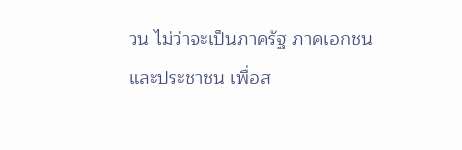วน ไม่ว่าจะเป็นภาครัฐ ภาคเอกชน และประชาชน เพื่อส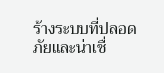ร้างระบบที่ปลอดภัยและน่าเชื่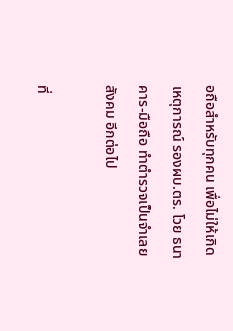อถือสำหรับทุกคน เพื่อไม่ให้เกิดเหตุการณ์ รองผบ.ตร. โวย ธนาคาร-มือถือ ทำตำรวจเป็นจำเลยสังคม อีกต่อไป

ที่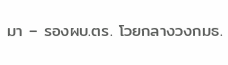มา – รองผบ.ตร. โวยกลางวงกมธ.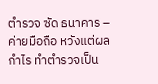ตำรวจ ซัด ธนาคาร – ค่ายมือถือ หวังแต่ผลกำไร ทำตำรวจเป็น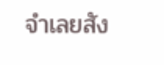จำเลยสัง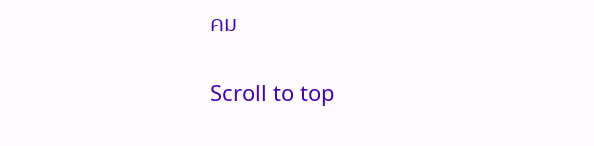คม

Scroll to top